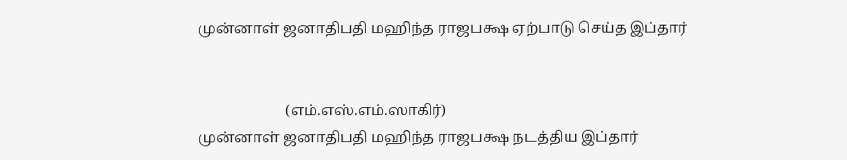முன்னாள் ஜனாதிபதி மஹிந்த ராஜபக்ஷ ஏற்பாடு செய்த இப்தார்


                        (எம்.எஸ்.எம்.ஸாகிர்)
முன்னாள் ஜனாதிபதி மஹிந்த ராஜபக்ஷ நடத்திய இப்தார்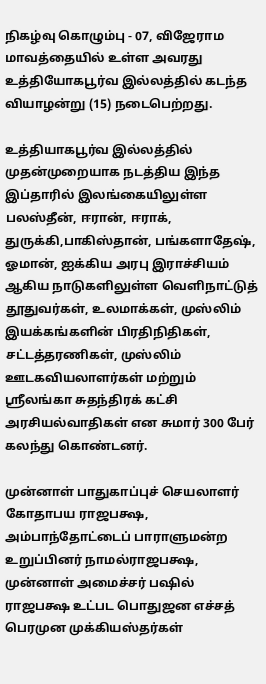நிகழ்வு கொழும்பு - 07, விஜேராம மாவத்தையில் உள்ள அவரது உத்தியோகபூர்வ இல்லத்தில் கடந்த வியாழன்று (15) நடைபெற்றது.

உத்தியாகபூர்வ இல்லத்தில் முதன்முறையாக நடத்திய இந்த இப்தாரில் இலங்கையிலுள்ள பலஸ்தீன், ஈரான், ஈராக், துருக்கி,பாகிஸ்தான், பங்களாதேஷ், ஓமான், ஐக்கிய அரபு இராச்சியம் ஆகிய நாடுகளிலுள்ள வெளிநாட்டுத் தூதுவர்கள், உலமாக்கள், முஸ்லிம் இயக்கங்களின் பிரதிநிதிகள், சட்டத்தரணிகள், முஸ்லிம் ஊடகவியலாளர்கள் மற்றும் ஸ்ரீலங்கா சுதந்திரக் கட்சி அரசியல்வாதிகள் என சுமார் 300 பேர் கலந்து கொண்டனர்.

முன்னாள் பாதுகாப்புச் செயலாளர் கோதாபய ராஜபக்ஷ, அம்பாந்தோட்டைப் பாராளுமன்ற உறுப்பினர் நாமல்ராஜபக்ஷ, முன்னாள் அமைச்சர் பஷில் ராஜபக்ஷ உட்பட பொதுஜன எச்சத் பெரமுன முக்கியஸ்தர்கள்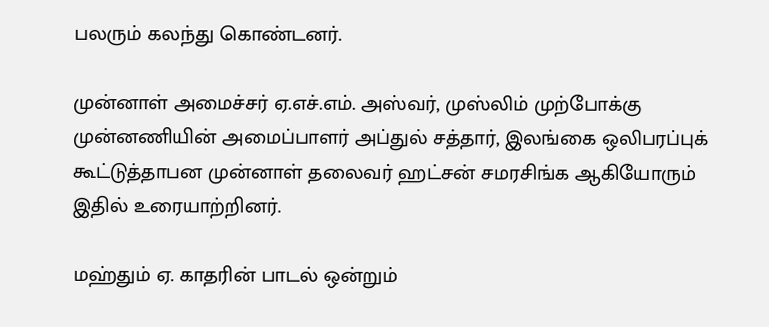பலரும் கலந்து கொண்டனர்.

முன்னாள் அமைச்சர் ஏ.எச்.எம். அஸ்வர், முஸ்லிம் முற்போக்கு முன்னணியின் அமைப்பாளர் அப்துல் சத்தார், இலங்கை ஒலிபரப்புக் கூட்டுத்தாபன முன்னாள் தலைவர் ஹட்சன் சமரசிங்க ஆகியோரும் இதில் உரையாற்றினர்.

மஹ்தும் ஏ. காதரின் பாடல் ஒன்றும்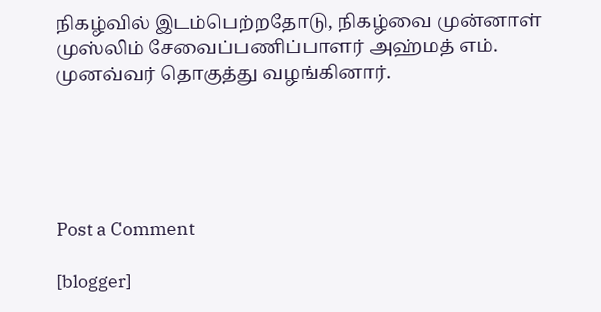நிகழ்வில் இடம்பெற்றதோடு, நிகழ்வை முன்னாள் முஸ்லிம் சேவைப்பணிப்பாளர் அஹ்மத் எம். முனவ்வர் தொகுத்து வழங்கினார்.





Post a Comment

[blogger]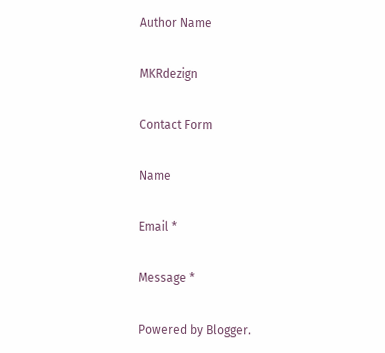Author Name

MKRdezign

Contact Form

Name

Email *

Message *

Powered by Blogger.